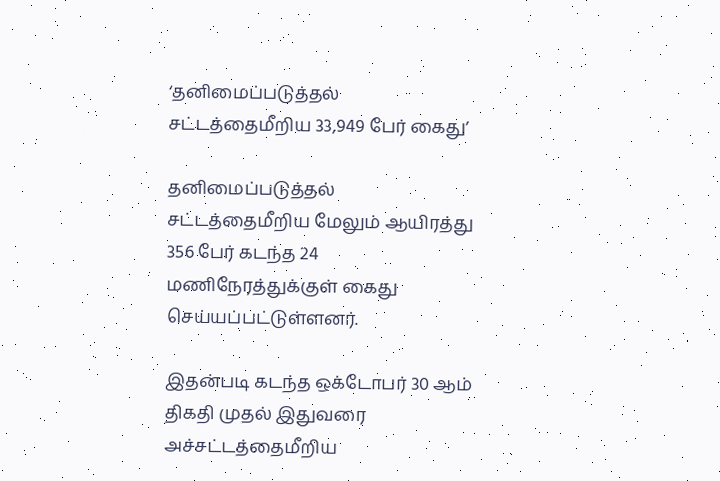‘தனிமைப்படுத்தல் சட்டத்தைமீறிய 33,949 பேர் கைது’

தனிமைப்படுத்தல் சட்டத்தைமீறிய மேலும் ஆயிரத்து 356 பேர் கடந்த 24 மணிநேரத்துக்குள் கைது செய்யப்பட்டுள்ளனர்.

இதன்படி கடந்த ஒக்டோபர் 30 ஆம் திகதி முதல் இதுவரை அச்சட்டத்தைமீறிய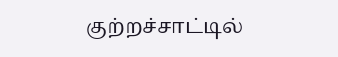குற்றச்சாட்டில்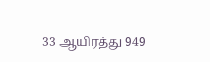33 ஆயிரத்து 949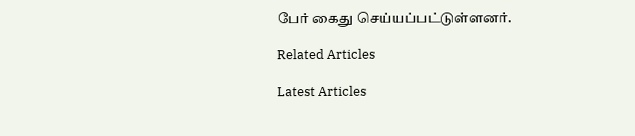பேர் கைது செய்யப்பட்டுள்ளனர்.

Related Articles

Latest Articles